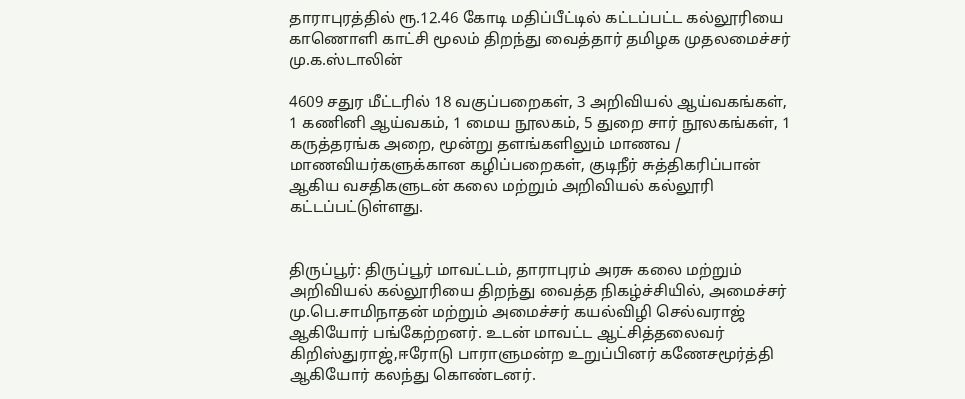தாராபுரத்தில் ரூ.12.46 கோடி மதிப்பீட்டில் கட்டப்பட்ட கல்லூரியை காணொளி காட்சி மூலம் திறந்து வைத்தார் தமிழக முதலமைச்சர் மு.க.ஸ்டாலின்

4609 சதுர மீட்டரில் 18 வகுப்பறைகள், 3 அறிவியல் ஆய்வகங்கள், 1 கணினி ஆய்வகம், 1 மைய நூலகம், 5 துறை சார் நூலகங்கள், 1 கருத்தரங்க அறை, மூன்று தளங்களிலும் மாணவ / மாணவியர்களுக்கான கழிப்பறைகள், குடிநீர் சுத்திகரிப்பான் ஆகிய வசதிகளுடன் கலை மற்றும் அறிவியல் கல்லூரி கட்டப்பட்டுள்ளது.


திருப்பூர்: திருப்பூர் மாவட்டம், தாராபுரம் அரசு கலை மற்றும் அறிவியல் கல்லூரியை திறந்து வைத்த நிகழ்ச்சியில், அமைச்சர் மு.பெ.சாமிநாதன் மற்றும் அமைச்சர் கயல்விழி செல்வராஜ் ஆகியோர் பங்கேற்றனர். உடன் மாவட்ட ஆட்சித்தலைவர் கிறிஸ்துராஜ்,ஈரோடு பாராளுமன்ற உறுப்பினர் கணேசமூர்த்தி ஆகியோர் கலந்து கொண்டனர்.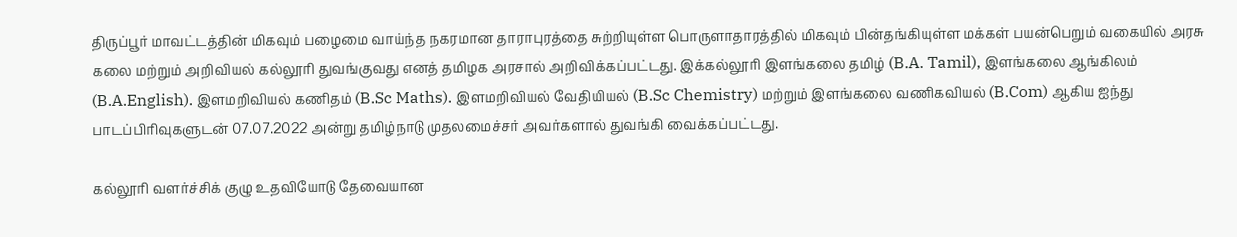திருப்பூர் மாவட்டத்தின் மிகவும் பழைமை வாய்ந்த நகரமான தாராபுரத்தை சுற்றியுள்ள பொருளாதாரத்தில் மிகவும் பின்தங்கியுள்ள மக்கள் பயன்பெறும் வகையில் அரசு கலை மற்றும் அறிவியல் கல்லூரி துவங்குவது எனத் தமிழக அரசால் அறிவிக்கப்பட்டது. இக்கல்லூரி இளங்கலை தமிழ் (B.A. Tamil), இளங்கலை ஆங்கிலம் (B.A.English). இளமறிவியல் கணிதம் (B.Sc Maths). இளமறிவியல் வேதியியல் (B.Sc Chemistry) மற்றும் இளங்கலை வணிகவியல் (B.Com) ஆகிய ஐந்து பாடப்பிரிவுகளுடன் 07.07.2022 அன்று தமிழ்நாடு முதலமைச்சர் அவர்களால் துவங்கி வைக்கப்பட்டது.

கல்லூரி வளர்ச்சிக் குழு உதவியோடு தேவையான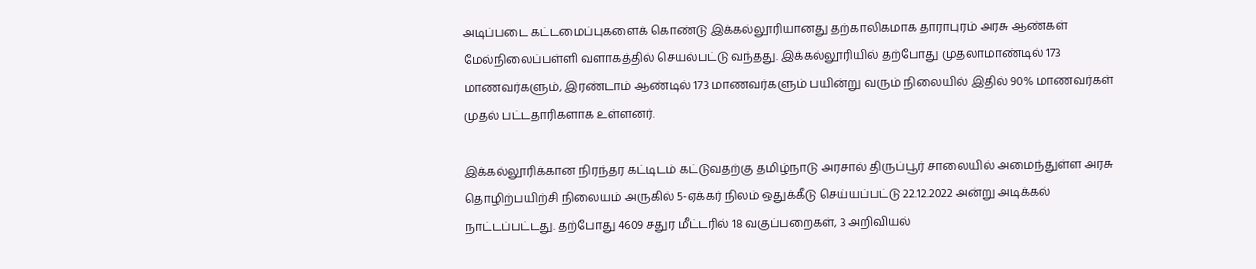அடிப்படை கட்டமைப்புகளைக் கொண்டு இக்கல்லூரியானது தற்காலிகமாக தாராபுரம் அரசு ஆண்கள் மேல்நிலைப்பள்ளி வளாகத்தில் செயல்பட்டு வந்தது. இக்கல்லூரியில் தற்போது முதலாமாண்டில் 173 மாணவர்களும், இரண்டாம் ஆண்டில் 173 மாணவர்களும் பயின்று வரும் நிலையில் இதில் 90% மாணவர்கள் முதல் பட்டதாரிகளாக உள்ளனர்.

இக்கல்லூரிக்கான நிரந்தர கட்டிடம் கட்டுவதற்கு தமிழ்நாடு அரசால் திருப்பூர் சாலையில் அமைந்துள்ள அரசு தொழிற்பயிற்சி நிலையம் அருகில் 5-ஏக்கர் நிலம் ஒதுக்கீடு செய்யப்பட்டு 22.12.2022 அன்று அடிக்கல் நாட்டப்பட்டது. தற்போது 4609 சதுர மீட்டரில் 18 வகுப்பறைகள், 3 அறிவியல்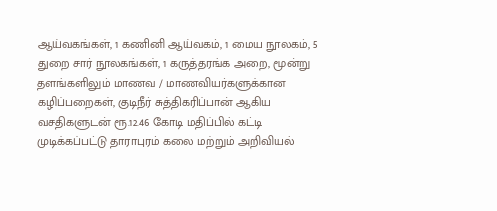ஆய்வகங்கள், 1 கணினி ஆய்வகம், 1 மைய நூலகம், 5 துறை சார் நூலகங்கள், 1 கருத்தரங்க அறை, மூன்று தளங்களிலும் மாணவ / மாணவியர்களுக்கான கழிப்பறைகள், குடிநீர் சுத்திகரிப்பான் ஆகிய வசதிகளுடன் ரூ.12.46 கோடி மதிப்பில் கட்டி முடிக்கப்பட்டு தாராபுரம் கலை மற்றும் அறிவியல்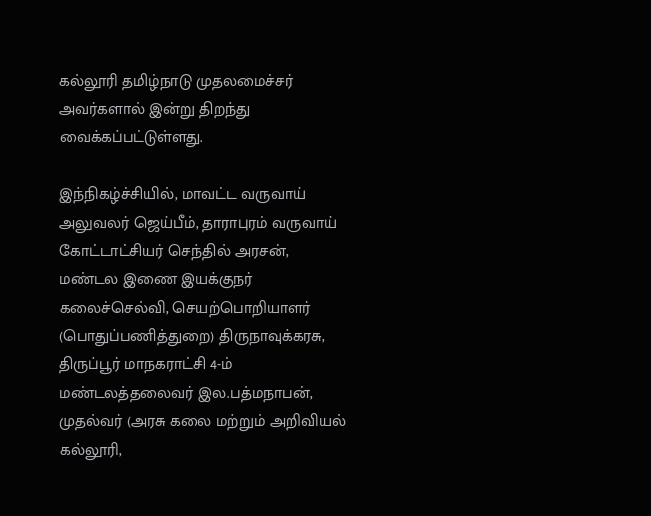கல்லூரி தமிழ்நாடு முதலமைச்சர் அவர்களால் இன்று திறந்து வைக்கப்பட்டுள்ளது.

இந்நிகழ்ச்சியில், மாவட்ட வருவாய் அலுவலர் ஜெய்பீம், தாராபுரம் வருவாய் கோட்டாட்சியர் செந்தில் அரசன், மண்டல இணை இயக்குநர் கலைச்செல்வி, செயற்பொறியாளர் (பொதுப்பணித்துறை) திருநாவுக்கரசு, திருப்பூர் மாநகராட்சி 4-ம் மண்டலத்தலைவர் இல.பத்மநாபன், முதல்வர் (அரசு கலை மற்றும் அறிவியல் கல்லூரி,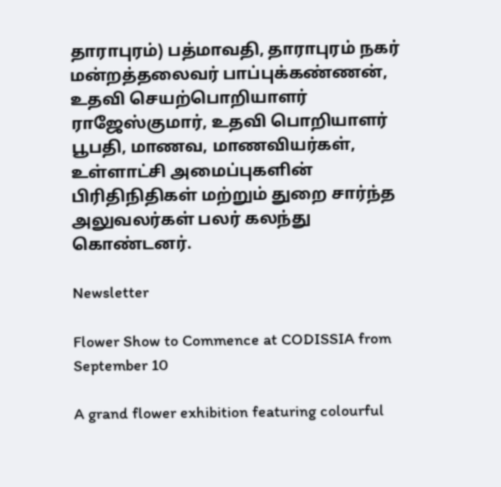தாராபுரம்) பத்மாவதி, தாராபுரம் நகர் மன்றத்தலைவர் பாப்புக்கண்ணன், உதவி செயற்பொறியாளர் ராஜேஸ்குமார், உதவி பொறியாளர் பூபதி, மாணவ, மாணவியர்கள், உள்ளாட்சி அமைப்புகளின் பிரிதிநிதிகள் மற்றும் துறை சார்ந்த அலுவலர்கள் பலர் கலந்து கொண்டனர்.

Newsletter

Flower Show to Commence at CODISSIA from September 10

A grand flower exhibition featuring colourful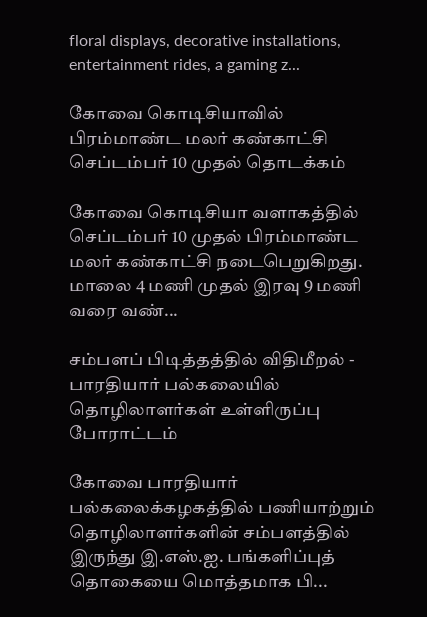floral displays, decorative installations, entertainment rides, a gaming z...

கோவை கொடிசியாவில் பிரம்மாண்ட மலர் கண்காட்சி செப்டம்பர் 10 முதல் தொடக்கம்

கோவை கொடிசியா வளாகத்தில் செப்டம்பர் 10 முதல் பிரம்மாண்ட மலர் கண்காட்சி நடைபெறுகிறது. மாலை 4 மணி முதல் இரவு 9 மணி வரை வண்...

சம்பளப் பிடித்தத்தில் விதிமீறல் - பாரதியார் பல்கலையில் தொழிலாளர்கள் உள்ளிருப்பு போராட்டம்

கோவை பாரதியார் பல்கலைக்கழகத்தில் பணியாற்றும் தொழிலாளர்களின் சம்பளத்தில் இருந்து இ.எஸ்.ஐ. பங்களிப்புத் தொகையை மொத்தமாக பி...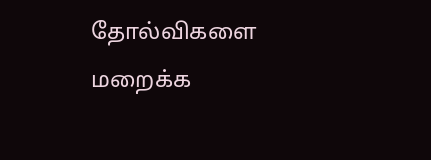தோல்விகளை மறைக்க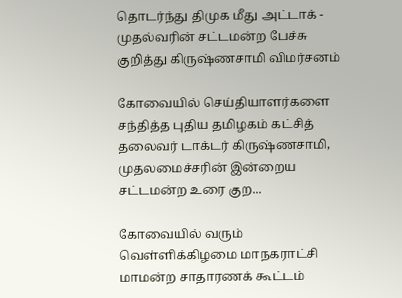தொடர்ந்து திமுக மீது அட்டாக் - முதல்வரின் சட்டமன்ற பேச்சு குறித்து கிருஷ்ணசாமி விமர்சனம்

கோவையில் செய்தியாளர்களை சந்தித்த புதிய தமிழகம் கட்சித் தலைவர் டாக்டர் கிருஷ்ணசாமி, முதலமைச்சரின் இன்றைய சட்டமன்ற உரை குற...

கோவையில் வரும் வெள்ளிக்கிழமை மாநகராட்சி மாமன்ற சாதாரணக் கூட்டம்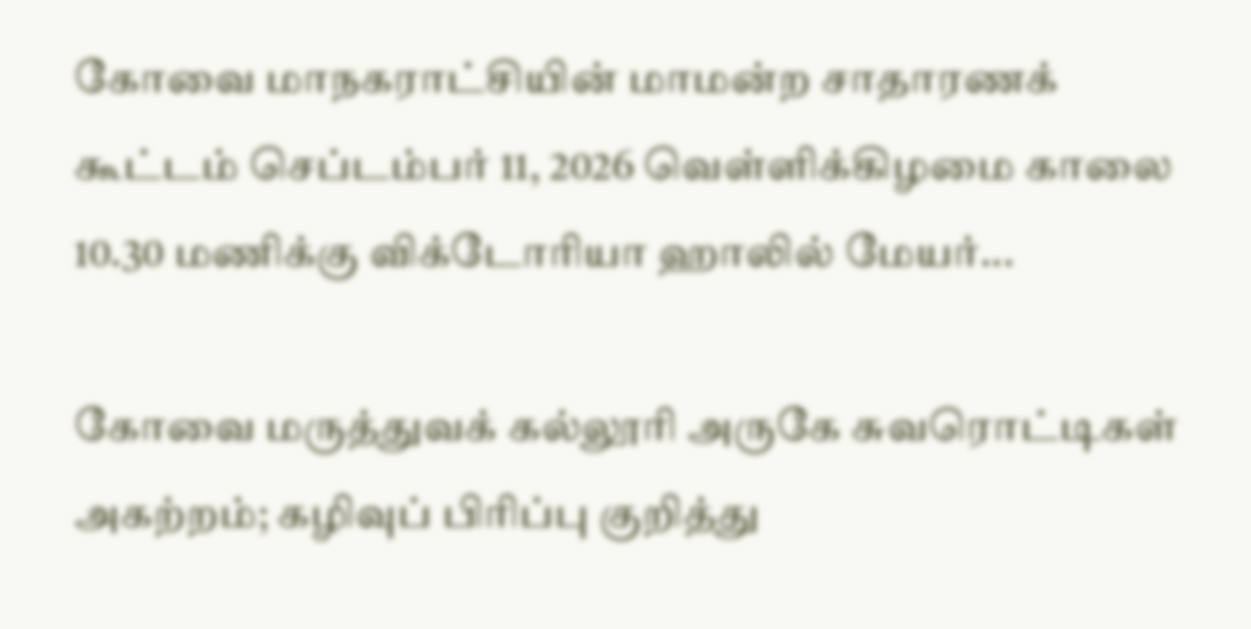கோவை மாநகராட்சியின் மாமன்ற சாதாரணக் கூட்டம் செப்டம்பர் 11, 2026 வெள்ளிக்கிழமை காலை 10.30 மணிக்கு விக்டோரியா ஹாலில் மேயர்...

கோவை மருத்துவக் கல்லூரி அருகே சுவரொட்டிகள் அகற்றம்; கழிவுப் பிரிப்பு குறித்து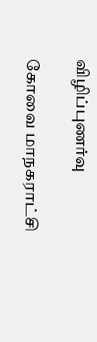விழிப்புணர்வு

கோவை மாநகராட்சி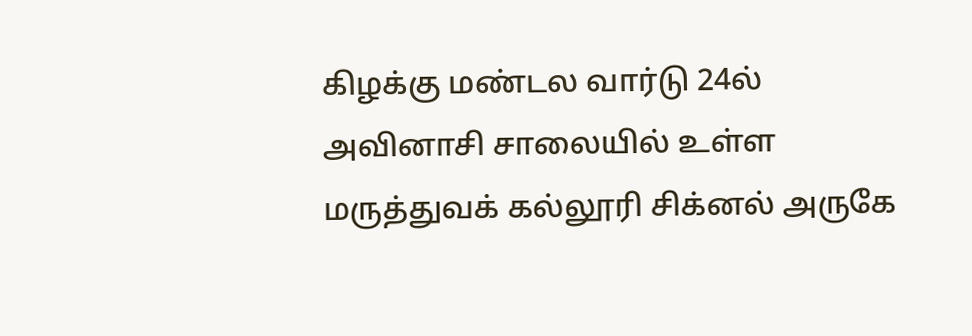கிழக்கு மண்டல வார்டு 24ல் அவினாசி சாலையில் உள்ள மருத்துவக் கல்லூரி சிக்னல் அருகே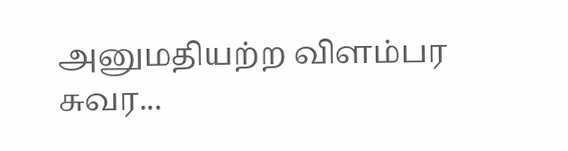அனுமதியற்ற விளம்பர சுவர...